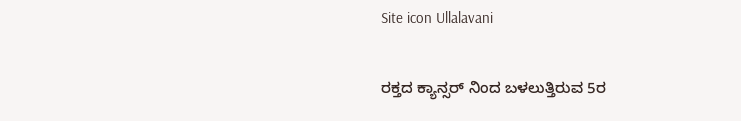Site icon Ullalavani

ರಕ್ತದ ಕ್ಯಾನ್ಸರ್‌ ನಿಂದ ಬಳಲುತ್ತಿರುವ 5ರ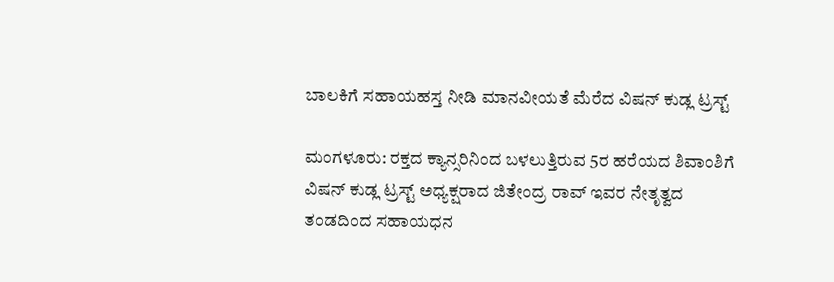ಬಾಲಕಿಗೆ ಸಹಾಯಹಸ್ತ ನೀಡಿ ಮಾನವೀಯತೆ ಮೆರೆದ ವಿಷನ್‌ ಕುಡ್ಲ ಟ್ರಸ್ಟ್‌

ಮಂಗಳೂರು: ರಕ್ತದ ಕ್ಯಾನ್ಸರಿನಿಂದ ಬಳಲುತ್ತಿರುವ 5ರ ಹರೆಯದ ಶಿವಾಂಶಿಗೆ ವಿಷನ್‌ ಕುಡ್ಲ ಟ್ರಸ್ಟ್ ಅಧ್ಯಕ್ಷರಾದ ಜಿತೇಂದ್ರ ರಾವ್ ಇವರ ನೇತೃತ್ವದ ತಂಡದಿಂದ ಸಹಾಯಧನ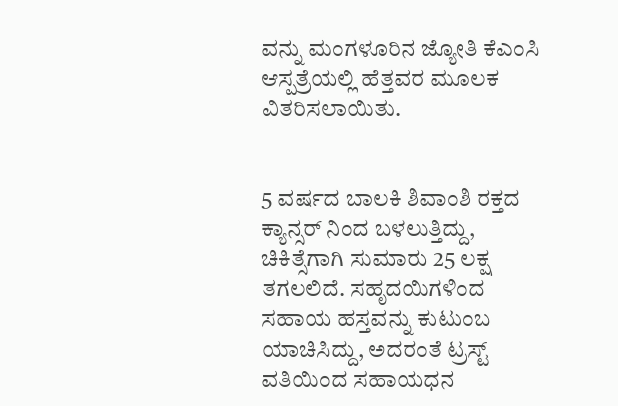ವನ್ನು ಮಂಗಳೂರಿನ ಜ್ಯೋತಿ ಕೆಎಂಸಿ ಆಸ್ಪತ್ರೆಯಲ್ಲಿ ಹೆತ್ತವರ ಮೂಲಕ ವಿತರಿಸಲಾಯಿತು.


5 ವರ್ಷದ ಬಾಲಕಿ ಶಿವಾಂಶಿ ರಕ್ತದ ಕ್ಯಾನ್ಸರ್ ನಿಂದ ಬಳಲುತ್ತಿದ್ದು, ಚಿಕಿತ್ಸೆಗಾಗಿ ಸುಮಾರು 25 ಲಕ್ಷ ತಗಲಲಿದೆ. ಸಹೃದಯಿಗಳಿಂದ ಸಹಾಯ ಹಸ್ತವನ್ನು ಕುಟುಂಬ ಯಾಚಿಸಿದ್ದು, ಅದರಂತೆ ಟ್ರಸ್ಟ್‌ ವತಿಯಿಂದ ಸಹಾಯಧನ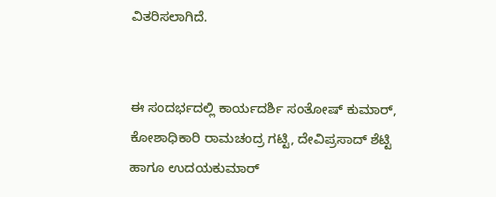ವಿತರಿಸಲಾಗಿದೆ.


ಈ ಸಂದರ್ಭದಲ್ಲಿ ಕಾರ್ಯದರ್ಶಿ ಸಂತೋಷ್ ಕುಮಾ‌ರ್, ಕೋಶಾಧಿಕಾರಿ ರಾಮಚಂದ್ರ ಗಟ್ಟಿ, ದೇವಿಪ್ರಸಾದ್‌ ಶೆಟ್ಟಿ ಹಾಗೂ ಉದಯಕುಮಾ‌ರ್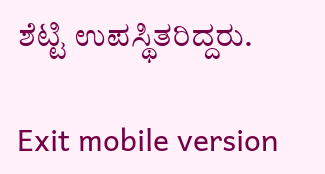ಶೆಟ್ಟಿ ಉಪಸ್ಥಿತರಿದ್ದರು.

Exit mobile version